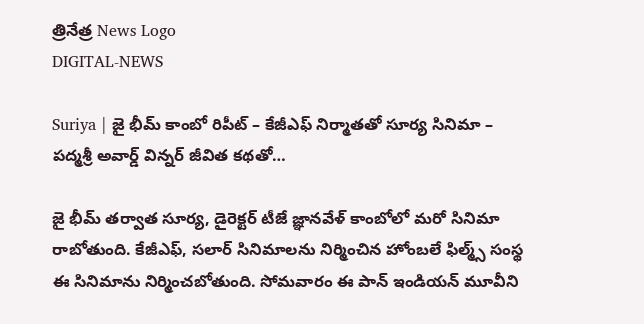త్రినేత్ర News Logo
DIGITAL-NEWS

Suriya | జై భీమ్ కాంబో రిపీట్ – కేజీఎఫ్ నిర్మాత‌తో సూర్య సినిమా – ప‌ద్మ‌శ్రీ అవార్డ్ విన్న‌ర్ జీవిత క‌థ‌తో…

జై భీమ్ త‌ర్వాత సూర్య‌, డైరెక్ట‌ర్ టీజే జ్ఞాన‌వేళ్ కాంబోలో మ‌రో సినిమా రాబోతుంది. కేజీఎఫ్‌, స‌లార్ సినిమాల‌ను నిర్మించిన హోంబ‌లే ఫిల్మ్స్ సంస్థ ఈ సినిమాను నిర్మించ‌బోతుంది. సోమ‌వారం ఈ పాన్ ఇండియన్ మూవీని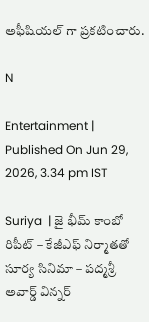అఫీషియల్ గా ప్ర‌క‌టించారు.

N

Entertainment | Published On Jun 29, 2026, 3.34 pm IST

Suriya  | జై భీమ్ కాంబో రిపీట్ – కేజీఎఫ్ నిర్మాత‌తో సూర్య సినిమా – ప‌ద్మ‌శ్రీ అవార్డ్ విన్న‌ర్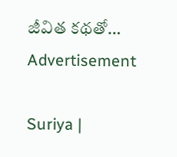జీవిత క‌థ‌తో…
Advertisement

Suriya |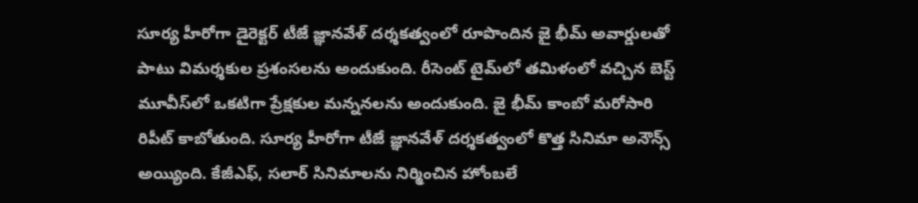సూర్య హీరోగా డైరెక్ట‌ర్ టీజే జ్ఞాన‌వేళ్ ద‌ర్శ‌క‌త్వంలో రూపొందిన జై భీమ్ అవార్డుల‌తో పాటు విమ‌ర్శ‌కుల ప్ర‌శంస‌ల‌ను అందుకుంది. రీసెంట్ టైమ్‌లో త‌మిళంలో వ‌చ్చిన బెస్ట్ మూవీస్‌లో ఒక‌టిగా ప్రేక్ష‌కుల‌ మ‌న్న‌న‌ల‌ను అందుకుంది. జై భీమ్ కాంబో మ‌రోసారి రిపీట్ కాబోతుంది. సూర్య హీరోగా టీజే జ్ఞాన‌వేళ్ ద‌ర్శ‌క‌త్వంలో కొత్త సినిమా అనౌన్స్ అయ్యింది. కేజీఎఫ్‌, స‌లార్ సినిమాల‌ను నిర్మించిన హోంబ‌లే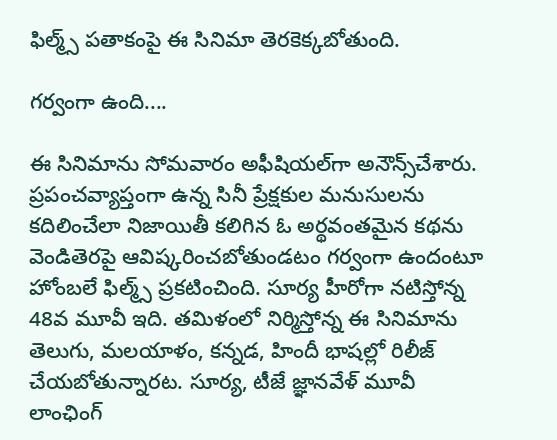ఫిల్మ్స్ ప‌తాకంపై ఈ సినిమా తెర‌కెక్క‌బోతుంది.

గ‌ర్వంగా ఉంది....

ఈ సినిమాను సోమ‌వారం అఫీషియ‌ల్‌గా అనౌన్స్‌చేశారు. ప్రపంచవ్యాప్తంగా ఉన్న సినీ ప్రేక్ష‌కుల మ‌నుసుల‌ను క‌దిలించేలా నిజాయితీ క‌లిగిన ఓ అర్థవంతమైన కథను వెండితెర‌పై ఆవిష్క‌రించ‌బోతుండ‌టం గ‌ర్వంగా ఉందంటూ హోంబ‌లే ఫిల్మ్స్ ప్ర‌క‌టించింది. సూర్య హీరోగా న‌టిస్తోన్న 48వ మూవీ ఇది. త‌మిళంలో నిర్మిస్తోన్న ఈ సినిమాను తెలుగు, మ‌ల‌యాళం, క‌న్న‌డ‌, హిందీ భాష‌ల్లో రిలీజ్ చేయ‌బోతున్నార‌ట‌. సూర్య‌, టీజే జ్ఞాన‌వేళ్ మూవీ లాంఛింగ్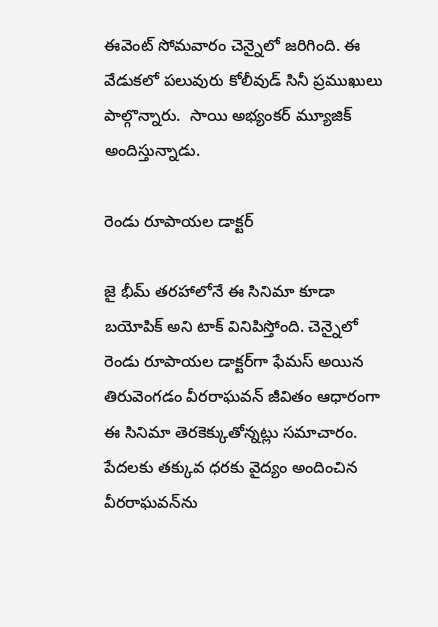ఈవెంట్ సోమ‌వారం చెన్నైలో జ‌రిగింది. ఈ వేడుక‌లో ప‌లువురు కోలీవుడ్ సినీ ప్ర‌ముఖులు పాల్గొన్నారు.  సాయి అభ్యంక‌ర్ మ్యూజిక్ అందిస్తున్నాడు.

రెండు రూపాయ‌ల డాక్ట‌ర్‌

జై భీమ్ త‌ర‌హాలోనే ఈ సినిమా కూడా బ‌యోపిక్ అని టాక్ వినిపిస్తోంది. చెన్నైలో రెండు రూపాయ‌ల డాక్ట‌ర్‌గా ఫేమ‌స్ అయిన తిరువెంగ‌డం వీర‌రాఘ‌వ‌న్ జీవితం ఆధారంగా ఈ సినిమా తెర‌కెక్కుతోన్న‌ట్లు స‌మాచారం. పేద‌ల‌కు త‌క్కువ ధ‌ర‌కు వైద్యం అందించిన వీర‌రాఘ‌వ‌న్‌ను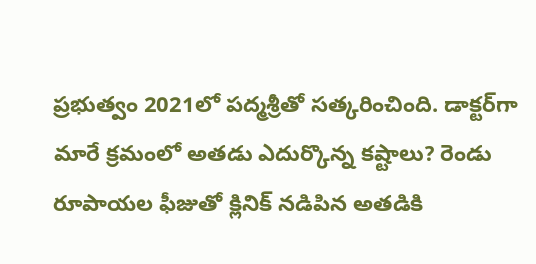ప్ర‌భుత్వం 2021లో ప‌ద్మ‌శ్రీతో స‌త్క‌రించింది. డాక్ట‌ర్‌గా మారే క్ర‌మంలో అత‌డు ఎదుర్కొన్న క‌ష్టాలు? రెండు రూపాయ‌ల ఫీజుతో క్లినిక్ న‌డిపిన అత‌డికి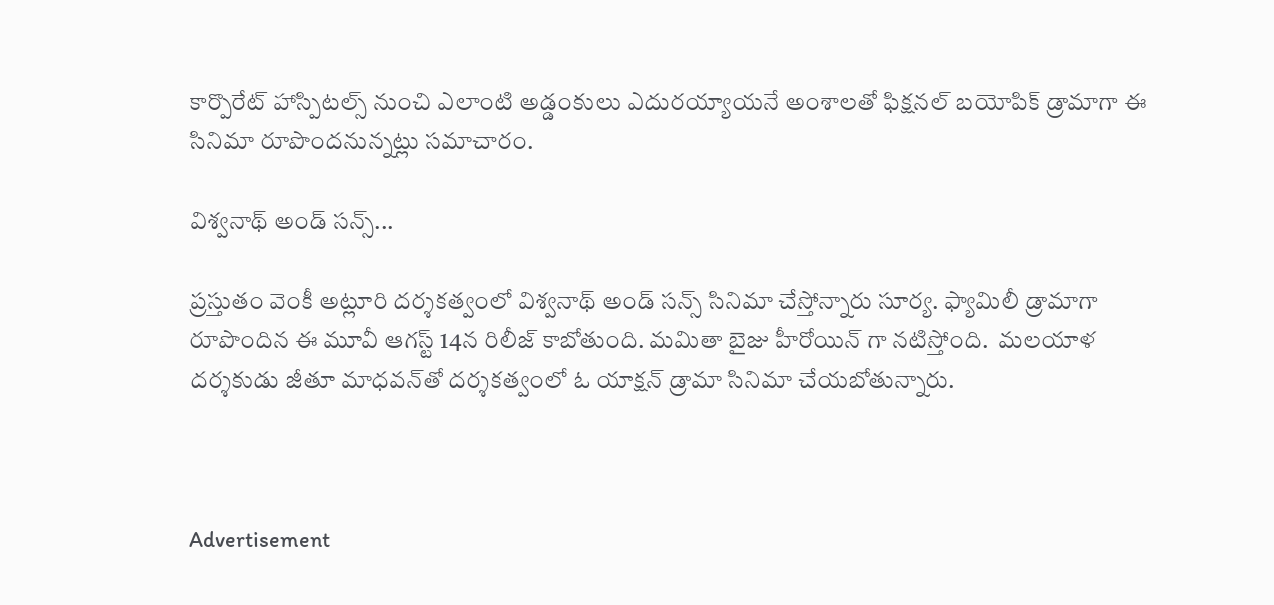కార్పొరేట్ హాస్పిట‌ల్స్ నుంచి ఎలాంటి అడ్డంకులు ఎదుర‌య్యాయ‌నే అంశాల‌తో ఫిక్ష‌న‌ల్ బ‌యోపిక్ డ్రామాగా ఈ సినిమా రూపొంద‌నున్న‌ట్లు స‌మాచారం.

విశ్వ‌నాథ్ అండ్ స‌న్స్‌...

ప్ర‌స్తుతం వెంకీ అట్లూరి ద‌ర్శ‌క‌త్వంలో విశ్వ‌నాథ్ అండ్ స‌న్స్ సినిమా చేస్తోన్నారు సూర్య‌. ఫ్యామిలీ డ్రామాగా రూపొందిన ఈ మూవీ ఆగ‌స్ట్ 14న రిలీజ్ కాబోతుంది. మమితా బైజు హీరోయిన్ గా నటిస్తోంది.  మ‌ల‌యాళ ద‌ర్శ‌కుడు జీతూ మాధ‌వ‌న్‌తో ద‌ర్శ‌క‌త్వంలో ఓ యాక్ష‌న్ డ్రామా సినిమా చేయ‌బోతున్నారు.



Advertisement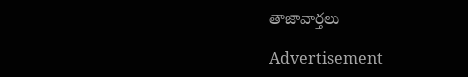తాజావార్తలు

Advertisement